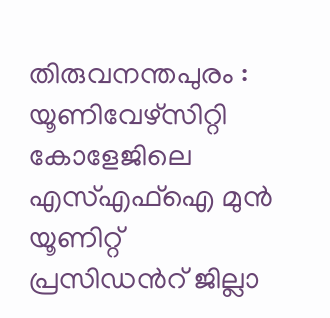തിരുവനന്തപുരം : യൂണിവേഴ്സിറ്റി കോളേജിലെ എസ്എഫ്ഐ മുൻ യൂണിറ്റ് പ്രസിഡൻറ് ജില്ലാ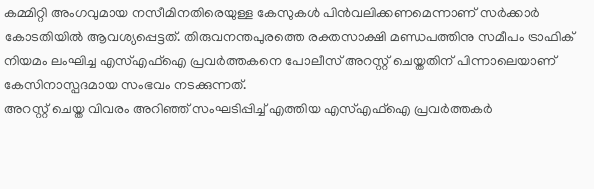കമ്മിറ്റി അംഗവുമായ നസീമിനതിരെയുള്ള കേസുകൾ പിൻവലിക്കണമെന്നാണ് സർക്കാർ കോടതിയിൽ ആവശ്യപ്പെട്ടത്. തിരുവനന്തപുരത്തെ രക്തസാക്ഷി മണ്ഡപത്തിനു സമീപം ട്രാഫിക് നിയമം ലംഘിച്ച എസ്എഫ്ഐ പ്രവർത്തകനെ പോലീസ് അറസ്റ്റ് ചെയ്തതിന് പിന്നാലെയാണ് കേസിനാസ്പദമായ സംഭവം നടക്കുന്നത്.
അറസ്റ്റ് ചെയ്ത വിവരം അറിഞ്ഞ് സംഘടിപ്പിച്ച് എത്തിയ എസ്എഫ്ഐ പ്രവർത്തകർ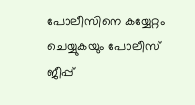പോലീസിനെ കയ്യേറ്റം ചെയ്യുകയും പോലീസ് ജീപ്പ്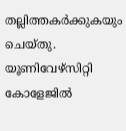തല്ലിത്തകർക്കുകയും ചെയ്തു. യൂണിവേഴ്സിറ്റി കോളേജിൽ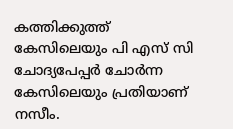കത്തിക്കുത്ത് കേസിലെയും പി എസ് സി ചോദ്യപേപ്പർ ചോർന്ന കേസിലെയും പ്രതിയാണ് നസീം.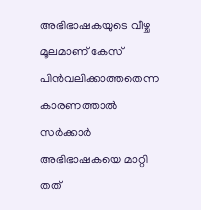അഭിഭാഷകയുടെ വീഴ്ച മൂലമാണ് കേസ് പിൻവലിക്കാത്തതെന്ന കാരണത്താൽ സർക്കാർ അഭിഭാഷകയെ മാറ്റി തത്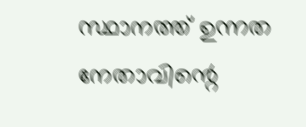സ്ഥാനത്ത് ഉന്നത നേതാവിന്റെ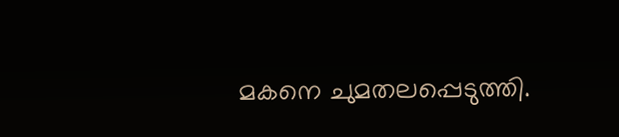മകനെ ചുമതലപ്പെടുത്തി.